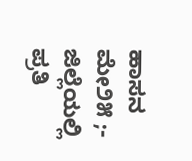ಹಾಸನ ಮೇ೨೫ ;- ಜಿಲ್ಲೆಯಲ್ಲಿ ಪ್ರತಿ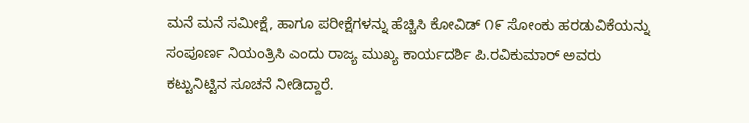ಮನೆ ಮನೆ ಸಮೀಕ್ಷೆ, ಹಾಗೂ ಪರೀಕ್ಷೆಗಳನ್ನು ಹೆಚ್ಚಿಸಿ ಕೋವಿಡ್ ೧೯ ಸೋಂಕು ಹರಡುವಿಕೆಯನ್ನು ಸಂಪೂರ್ಣ ನಿಯಂತ್ರಿಸಿ ಎಂದು ರಾಜ್ಯ ಮುಖ್ಯ ಕಾರ್ಯದರ್ಶಿ ಪಿ.ರವಿಕುಮಾರ್ ಅವರು ಕಟ್ಟುನಿಟ್ಟಿನ ಸೂಚನೆ ನೀಡಿದ್ದಾರೆ.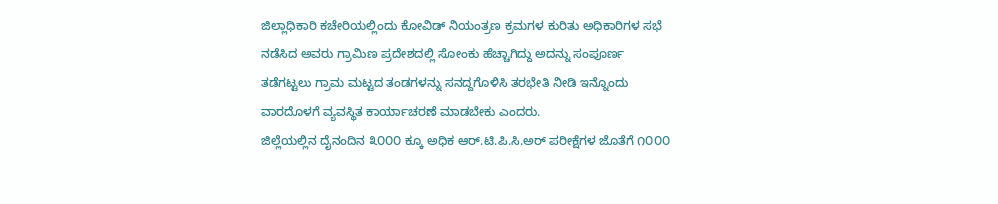ಜಿಲ್ಲಾಧಿಕಾರಿ ಕಚೇರಿಯಲ್ಲಿಂದು ಕೋವಿಡ್ ನಿಯಂತ್ರಣ ಕ್ರಮಗಳ ಕುರಿತು ಅಧಿಕಾರಿಗಳ ಸಭೆ ನಡೆಸಿದ ಅವರು ಗ್ರಾಮಿಣ ಪ್ರದೇಶದಲ್ಲಿ ಸೋಂಕು ಹೆಚ್ಚಾಗಿದ್ದು ಅದನ್ನು ಸಂಪೂರ್ಣ ತಡೆಗಟ್ಟಲು ಗ್ರಾಮ ಮಟ್ಟದ ತಂಡಗಳನ್ನು ಸನದ್ದಗೊಳಿಸಿ ತರಭೇತಿ ನೀಡಿ ಇನ್ನೊಂದು ವಾರದೊಳಗೆ ವ್ಯವಸ್ಥಿತ ಕಾರ್ಯಾಚರಣೆ ಮಾಡಬೇಕು ಎಂದರು.
ಜಿಲ್ಲೆಯಲ್ಲಿನ ದೈನಂದಿನ ೩೦೦೦ ಕ್ಕೂ ಅಧಿಕ ಆರ್.ಟಿ.ಪಿ.ಸಿ.ಅರ್ ಪರೀಕ್ಷೆಗಳ ಜೊತೆಗೆ ೧೦೦೦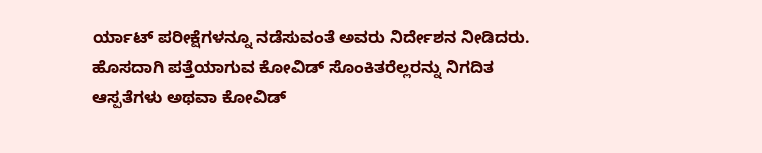ರ್ಯಾಟ್ ಪರೀಕ್ಷೆಗಳನ್ನೂ ನಡೆಸುವಂತೆ ಅವರು ನಿರ್ದೇಶನ ನೀಡಿದರು.
ಹೊಸದಾಗಿ ಪತ್ತೆಯಾಗುವ ಕೋವಿಡ್ ಸೊಂಕಿತರೆಲ್ಲರನ್ನು ನಿಗದಿತ ಆಸ್ಪತೆಗಳು ಅಥವಾ ಕೋವಿಡ್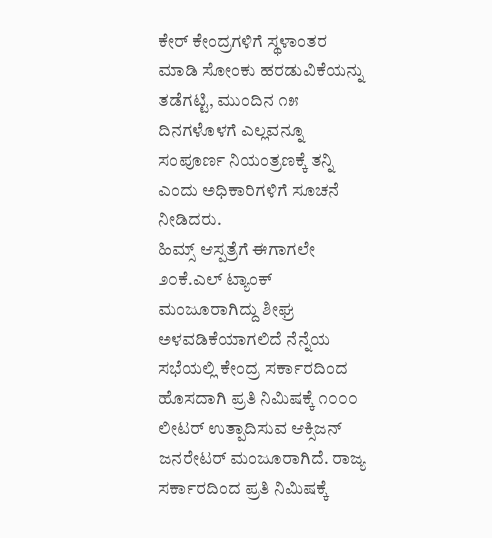ಕೇರ್ ಕೇಂದ್ರಗಳಿಗೆ ಸ್ಥಳಾಂತರ ಮಾಡಿ ಸೋಂಕು ಹರಡುವಿಕೆಯನ್ನು ತಡೆಗಟ್ಟಿ, ಮುಂದಿನ ೧೫ ದಿನಗಳೊಳಗೆ ಎಲ್ಲವನ್ನೂ ಸಂಪೂರ್ಣ ನಿಯಂತ್ರಣಕ್ಕೆ ತನ್ನಿ ಎಂದು ಅಧಿಕಾರಿಗಳಿಗೆ ಸೂಚನೆ ನೀಡಿದರು.
ಹಿಮ್ಸ್ ಆಸ್ಪತ್ರೆಗೆ ಈಗಾಗಲೇ ೨೦ಕೆ.ಎಲ್ ಟ್ಯಾಂಕ್ ಮಂಜೂರಾಗಿದ್ದು ಶೀಘ್ರ ಅಳವಡಿಕೆಯಾಗಲಿದೆ ನೆನ್ನೆಯ ಸಭೆಯಲ್ಲಿ ಕೇಂದ್ರ ಸರ್ಕಾರದಿಂದ ಹೊಸದಾಗಿ ಪ್ರತಿ ನಿಮಿಷಕ್ಕೆ ೧೦೦೦ ಲೀಟರ್ ಉತ್ಪಾದಿಸುವ ಆಕ್ಸಿಜನ್ ಜನರೇಟರ್ ಮಂಜೂರಾಗಿದೆ. ರಾಜ್ಯ ಸರ್ಕಾರದಿಂದ ಪ್ರತಿ ನಿಮಿಷಕ್ಕೆ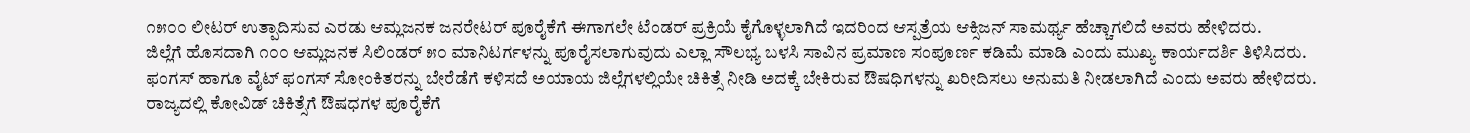೧೫೦೦ ಲೀಟರ್ ಉತ್ಪಾದಿಸುವ ಎರಡು ಆಮ್ಲಜನಕ ಜನರೇಟರ್ ಪೂರೈಕೆಗೆ ಈಗಾಗಲೇ ಟೆಂಡರ್ ಪ್ರಕ್ರಿಯೆ ಕೈಗೊಳ್ಳಲಾಗಿದೆ ಇದರಿಂದ ಆಸ್ಪತ್ರೆಯ ಆಕ್ಸಿಜನ್ ಸಾಮರ್ಥ್ಯ ಹೆಚ್ಚಾಗಲಿದೆ ಅವರು ಹೇಳಿದರು.
ಜಿಲ್ಲೆಗೆ ಹೊಸದಾಗಿ ೧೦೦ ಆಮ್ಲಜನಕ ಸಿಲಿಂಡರ್ ೫೦ ಮಾನಿಟರ್ಗಳನ್ನು ಪೂರೈಸಲಾಗುವುದು ಎಲ್ಲಾ ಸೌಲಭ್ಯ ಬಳಸಿ ಸಾವಿನ ಪ್ರಮಾಣ ಸಂಪೂರ್ಣ ಕಡಿಮೆ ಮಾಡಿ ಎಂದು ಮುಖ್ಯ ಕಾರ್ಯದರ್ಶಿ ತಿಳಿಸಿದರು.
ಫಂಗಸ್ ಹಾಗೂ ವೈಟ್ ಫಂಗಸ್ ಸೋಂಕಿತರನ್ನು ಬೇರೆಡೆಗೆ ಕಳಿಸದೆ ಅಯಾಯ ಜಿಲ್ಲೆಗಳಲ್ಲಿಯೇ ಚಿಕಿತ್ಸೆ ನೀಡಿ ಅದಕ್ಕೆ ಬೇಕಿರುವ ಔಷಧಿಗಳನ್ನು ಖರೀದಿಸಲು ಅನುಮತಿ ನೀಡಲಾಗಿದೆ ಎಂದು ಅವರು ಹೇಳಿದರು.
ರಾಜ್ಯದಲ್ಲಿ ಕೋವಿಡ್ ಚಿಕಿತ್ಸೆಗೆ ಔಷಧಗಳ ಪೂರೈಕೆಗೆ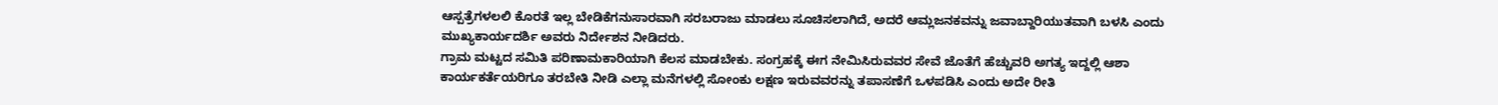ಆಸ್ಪತ್ರೆಗಳಲಲಿ ಕೊರತೆ ಇಲ್ಲ ಬೇಡಿಕೆಗನುಸಾರವಾಗಿ ಸರಬರಾಜು ಮಾಡಲು ಸೂಚಿಸಲಾಗಿದೆ, ಅದರೆ ಆಮ್ಲಜನಕವನ್ನು ಜವಾಬ್ದಾರಿಯುತವಾಗಿ ಬಳಸಿ ಎಂದು ಮುಖ್ಯಕಾರ್ಯದರ್ಶಿ ಅವರು ನಿರ್ದೇಶನ ನೀಡಿದರು.
ಗ್ರಾಮ ಮಟ್ಟದ ಸಮಿತಿ ಪರಿಣಾಮಕಾರಿಯಾಗಿ ಕೆಲಸ ಮಾಡಬೇಕು. ಸಂಗ್ರಹಕ್ಕೆ ಈಗ ನೇಮಿಸಿರುವವರ ಸೇವೆ ಜೊತೆಗೆ ಹೆಚ್ಚುವರಿ ಅಗತ್ಯ ಇದ್ದಲ್ಲಿ ಆಶಾ ಕಾರ್ಯಕರ್ತೆಯರಿಗೂ ತರಬೇತಿ ನೀಡಿ ಎಲ್ಲಾ ಮನೆಗಳಲ್ಲಿ ಸೋಂಕು ಲಕ್ಷಣ ಇರುವವರನ್ನು ತಪಾಸಣೆಗೆ ಒಳಪಡಿಸಿ ಎಂದು ಅದೇ ರೀತಿ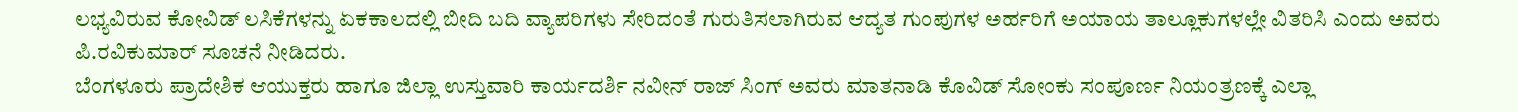ಲಭ್ಯವಿರುವ ಕೋವಿಡ್ ಲಸಿಕೆಗಳನ್ನು ಏಕಕಾಲದಲ್ಲಿ ಬೀದಿ ಬದಿ ವ್ಯಾಪರಿಗಳು ಸೇರಿದಂತೆ ಗುರುತಿಸಲಾಗಿರುವ ಆದ್ಯತ ಗುಂಪುಗಳ ಅರ್ಹರಿಗೆ ಅಯಾಯ ತಾಲ್ಲೂಕುಗಳಲ್ಲೇ ವಿತರಿಸಿ ಎಂದು ಅವರು ಪಿ.ರವಿಕುಮಾರ್ ಸೂಚನೆ ನೀಡಿದರು.
ಬೆಂಗಳೂರು ಪ್ರಾದೇಶಿಕ ಆಯುಕ್ತರು ಹಾಗೂ ಜಿಲ್ಲಾ ಉಸ್ತುವಾರಿ ಕಾರ್ಯದರ್ಶಿ ನವೀನ್ ರಾಜ್ ಸಿಂಗ್ ಅವರು ಮಾತನಾಡಿ ಕೊವಿಡ್ ಸೋಂಕು ಸಂಪೂರ್ಣ ನಿಯಂತ್ರಣಕ್ಕೆ ಎಲ್ಲಾ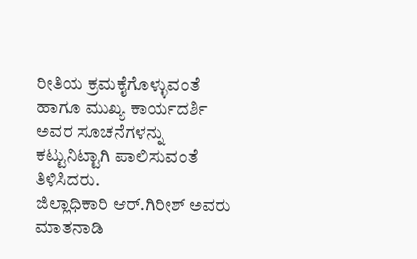ರೀತಿಯ ಕ್ರಮಕೈಗೊಳ್ಳುವಂತೆ ಹಾಗೂ ಮುಖ್ಯ ಕಾರ್ಯದರ್ಶಿ ಅವರ ಸೂಚನೆಗಳನ್ನು ಕಟ್ಟುನಿಟ್ಟಾಗಿ ಪಾಲಿಸುವಂತೆ ತಿಳಿಸಿದರು.
ಜಿಲ್ಲಾಧಿಕಾರಿ ಆರ್.ಗಿರೀಶ್ ಅವರು ಮಾತನಾಡಿ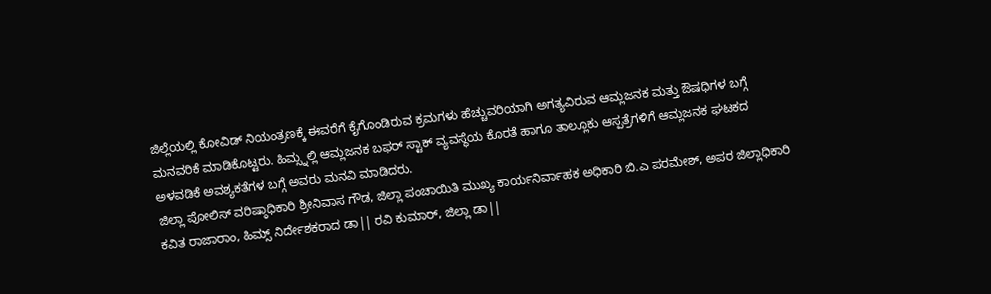ಜಿಲ್ಲೆಯಲ್ಲಿ ಕೋವಿಡ್ ನಿಯಂತ್ರಣಕ್ಕೆ ಈವರೆಗೆ ಕೈಗೊಂಡಿರುವ ಕ್ರಮಗಳು ಹೆಚ್ಚುವರಿಯಾಗಿ ಅಗತ್ಯವಿರುವ ಆಮ್ಲಜನಕ ಮತ್ತು ಔಷಧಿಗಳ ಬಗ್ಗೆ ಮನವರಿಕೆ ಮಾಡಿಕೊಟ್ಟರು. ಹಿಮ್ಸ್ನಲ್ಲಿ ಆಮ್ಲಜನಕ ಬಫರ್ ಸ್ಟಾಕ್ ವ್ಯವಸ್ಥೆಯ ಕೊರತೆ ಹಾಗೂ ತಾಲ್ಲೂಕು ಆಸ್ಪತ್ರೆಗಳಿಗೆ ಆಮ್ಲಜನಕ ಘಟಕದ ಅಳವಡಿಕೆ ಅವಶ್ಯಕತೆಗಳ ಬಗ್ಗೆ ಅವರು ಮನವಿ ಮಾಡಿದರು.
ಜಿಲ್ಲಾ ಪೋಲಿಸ್ ವರಿಷ್ಠಾಧಿಕಾರಿ ಶ್ರೀನಿವಾಸ ಗೌಡ, ಜಿಲ್ಲಾ ಪಂಚಾಯಿತಿ ಮುಖ್ಯ ಕಾರ್ಯನಿರ್ವಾಹಕ ಅಧಿಕಾರಿ ಬಿ.ಎ ಪರಮೇಶ್, ಅಪರ ಜಿಲ್ಲಾಧಿಕಾರಿ ಕವಿತ ರಾಜಾರಾಂ, ಹಿಮ್ಸ್ ನಿರ್ದೇಶಕರಾದ ಡಾ|| ರವಿ ಕುಮಾರ್, ಜಿಲ್ಲಾ ಡಾ||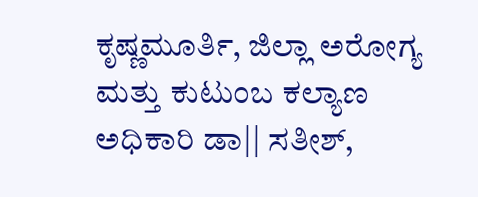ಕೃಷ್ಣಮೂರ್ತಿ, ಜಿಲ್ಲಾ ಅರೋಗ್ಯ ಮತ್ತು ಕುಟುಂಬ ಕಲ್ಯಾಣ ಅಧಿಕಾರಿ ಡಾ|| ಸತೀಶ್,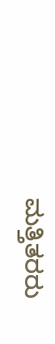ಮತ್ತಿತರರು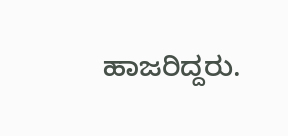ಹಾಜರಿದ್ದರು.